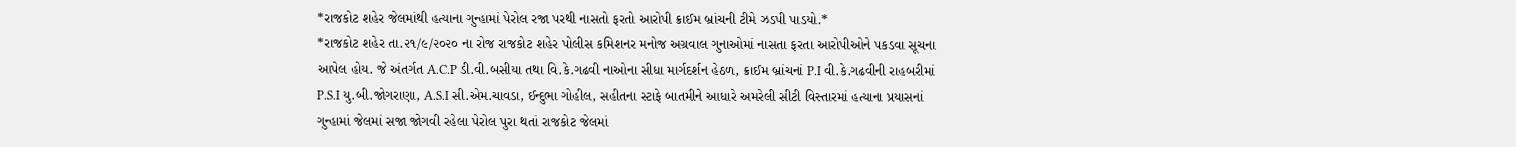*રાજકોટ શહેર જેલમાંથી હત્યાના ગુન્હામાં પેરોલ રજા પરથી નાસતો ફરતો આરોપી ક્રાઈમ બ્રાંચની ટીમે ઝડપી પાડયો.*
*રાજકોટ શહેર તા.૨૧/૯/૨૦૨૦ ના રોજ રાજકોટ શહેર પોલીસ કમિશનર મનોજ અગ્રવાલ ગુનાઓમાં નાસતા ફરતા આરોપીઓને પકડવા સૂચના આપેલ હોય. જે અંતર્ગત A.C.P ડી.વી.બસીયા તથા વિ.કે.ગઢવી નાઓના સીધા માર્ગદર્શન હેઠળ, ક્રાઈમ બ્રાંચનાં P.I વી.કે.ગઢવીની રાહબરીમાં P.S.I યુ.બી.જોગરાણા, A.S.I સી.એમ.ચાવડા, ઈન્દુભા ગોહીલ, સહીતના સ્ટાફે બાતમીને આધારે અમરેલી સીટી વિસ્તારમાં હત્યાના પ્રયાસનાં ગુન્હામાં જેલમાં સજા જોગવી રહેલા પેરોલ પુરા થતાં રાજકોટ જેલમાં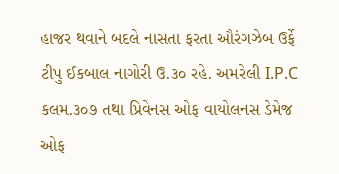હાજર થવાને બદલે નાસતા ફરતા ઔરંગઝેબ ઉર્ફે ટીપુ ઈકબાલ નાગોરી ઉ.૩૦ રહે. અમરેલી I.P.C કલમ.૩૦૭ તથા પ્રિવેનસ ઓફ વાયોલનસ ડેમેજ ઓફ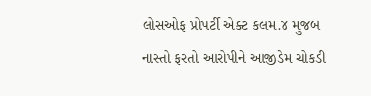લોસઓફ પ્રોપર્ટી એક્ટ કલમ.૪ મુજબ નાસ્તો ફરતો આરોપીને આજીડેમ ચોકડી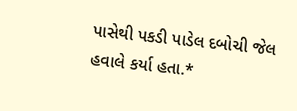પાસેથી પકડી પાડેલ દબોચી જેલ હવાલે કર્યા હતા.*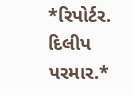*રિપોર્ટર. દિલીપ પરમાર.*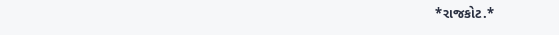*રાજકોટ.*